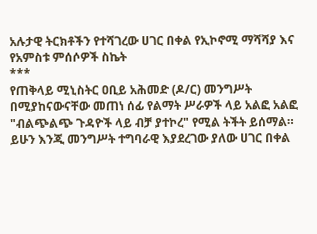አሉታዊ ትርክቶችን የተሻገረው ሀገር በቀል የኢኮኖሚ ማሻሻያ እና የአምስቱ ምሰሶዎች ስኬት
***
የጠቅላይ ሚኒስትር ዐቢይ አሕመድ (ዶ/ር) መንግሥት በሚያከናውናቸው መጠነ ሰፊ የልማት ሥራዎች ላይ አልፎ አልፎ "ብልጭልጭ ጉዳዮች ላይ ብቻ ያተኮረ" የሚል ትችት ይሰማል።
ይሁን እንጂ መንግሥት ተግባራዊ እያደረገው ያለው ሀገር በቀል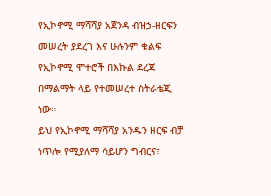የኢኮኖሚ ማሻሻያ አጀንዳ ብዝኃ-ዘርፍን መሠረት ያደረገ እና ሁሉንም ቁልፍ የኢኮኖሚ ሞተሮች በእኩል ደረጃ በማልማት ላይ የተመሠረተ ስትራቴጂ ነው።
ይህ የኢኮኖሚ ማሻሻያ አንዱን ዘርፍ ብቻ ነጥሎ የሚያለማ ሳይሆን ግብርና፣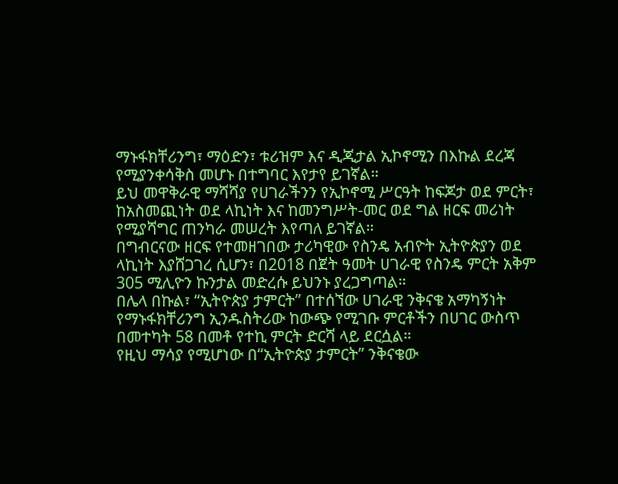ማኑፋክቸሪንግ፣ ማዕድን፣ ቱሪዝም እና ዲጂታል ኢኮኖሚን በእኩል ደረጃ የሚያንቀሳቅስ መሆኑ በተግባር እየታየ ይገኛል።
ይህ መዋቅራዊ ማሻሻያ የሀገራችንን የኢኮኖሚ ሥርዓት ከፍጆታ ወደ ምርት፣ ከአስመጪነት ወደ ላኪነት እና ከመንግሥት-መር ወደ ግል ዘርፍ መሪነት የሚያሻግር ጠንካራ መሠረት እየጣለ ይገኛል።
በግብርናው ዘርፍ የተመዘገበው ታሪካዊው የስንዴ አብዮት ኢትዮጵያን ወደ ላኪነት እያሸጋገረ ሲሆን፣ በ2018 በጀት ዓመት ሀገራዊ የስንዴ ምርት አቅም 305 ሚሊዮን ኩንታል መድረሱ ይህንኑ ያረጋግጣል።
በሌላ በኩል፣ “ኢትዮጵያ ታምርት” በተሰኘው ሀገራዊ ንቅናቄ አማካኝነት የማኑፋክቸሪንግ ኢንዱስትሪው ከውጭ የሚገቡ ምርቶችን በሀገር ውስጥ በመተካት 58 በመቶ የተኪ ምርት ድርሻ ላይ ደርሷል።
የዚህ ማሳያ የሚሆነው በ“ኢትዮጵያ ታምርት” ንቅናቄው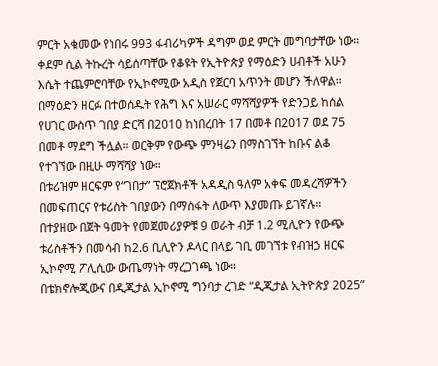ምርት አቁመው የነበሩ 993 ፋብሪካዎች ዳግም ወደ ምርት መግባታቸው ነው።
ቀደም ሲል ትኩረት ሳይሰጣቸው የቆዩት የኢትዮጵያ የማዕድን ሀብቶች አሁን እሴት ተጨምሮባቸው የኢኮኖሚው አዲስ የጀርባ አጥንት መሆን ችለዋል።
በማዕድን ዘርፉ በተወሰዱት የሕግ እና አሠራር ማሻሻያዎች የድንጋይ ከሰል የሀገር ውስጥ ገበያ ድርሻ በ2010 ከነበረበት 17 በመቶ በ2017 ወደ 75 በመቶ ማደግ ችሏል። ወርቅም የውጭ ምንዛሬን በማስገኘት ከቡና ልቆ የተገኘው በዚሁ ማሻሻያ ነው።
በቱሪዝም ዘርፍም የ“ገበታ” ፕሮጀክቶች አዳዲስ ዓለም አቀፍ መዳረሻዎችን በመፍጠርና የቱሪስት ገበያውን በማስፋት ለውጥ እያመጡ ይገኛሉ።
በተያዘው በጀት ዓመት የመጀመሪያዎቹ 9 ወራት ብቻ 1.2 ሚሊዮን የውጭ ቱሪስቶችን በመሳብ ከ2.6 ቢሊዮን ዶላር በላይ ገቢ መገኘቱ የብዝኃ ዘርፍ ኢኮኖሚ ፖሊሲው ውጤማነት ማረጋገጫ ነው።
በቴክኖሎጂውና በዲጂታል ኢኮኖሚ ግንባታ ረገድ “ዲጂታል ኢትዮጵያ 2025”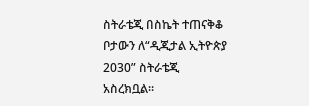ስትራቴጂ በስኬት ተጠናቅቆ ቦታውን ለ“ዲጂታል ኢትዮጵያ 2030” ስትራቴጂ አስረክቧል።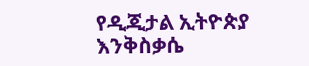የዲጂታል ኢትዮጵያ እንቅስቃሴ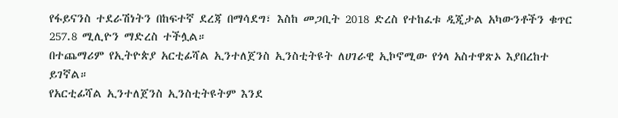የፋይናንስ ተደራሽነትን በከፍተኛ ደረጃ በማሳደግ፣ እስከ መጋቢት 2018 ድረስ የተከፈቱ ዲጂታል አካውንቶችን ቁጥር 257.8 ሚሊዮን ማድረስ ተችሏል።
በተጨማሪም የኢትዮጵያ አርቲፊሻል ኢንተለጀንስ ኢንስቲትዩት ለሀገራዊ ኢኮኖሚው የጎላ አስተዋጽኦ እያበረከተ ይገኛል።
የአርቲፊሻል ኢንተለጀንስ ኢንስቲትዩትም እንደ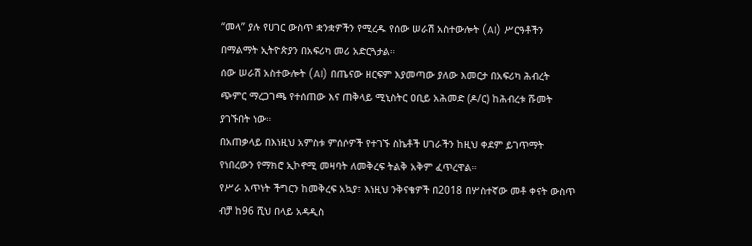“መላ” ያሉ የሀገር ውስጥ ቋንቋዎችን የሚረዱ የሰው ሠራሽ አስተውሎት (AI) ሥርዓቶችን በማልማት ኢትዮጵያን በአፍሪካ መሪ አድርጓታል።
ሰው ሠራሽ አስተውሎት (AI) በጤናው ዘርፍም እያመጣው ያለው እመርታ በአፍሪካ ሕብረት ጭምር ማረጋገጫ የተሰጠው እና ጠቅላይ ሚኒስትር ዐቢይ አሕመድ (ዶ/ር) ከሕብረቱ ሹመት ያገኙበት ነው።
በአጠቃላይ በእነዚህ አምስቱ ምሰሶዎች የተገኙ ስኬቶች ሀገራችን ከዚህ ቀደም ይገጥማት የነበረውን የማክሮ ኢኮኖሚ መዛባት ለመቅረፍ ትልቅ አቅም ፈጥረዋል።
የሥራ አጥነት ችግርን ከመቅረፍ አኳያ፣ እነዚህ ንቅናቄዎች በ2018 በሦስተኛው መቶ ቀናት ውስጥ ብቻ ከ96 ሺህ በላይ አዳዲስ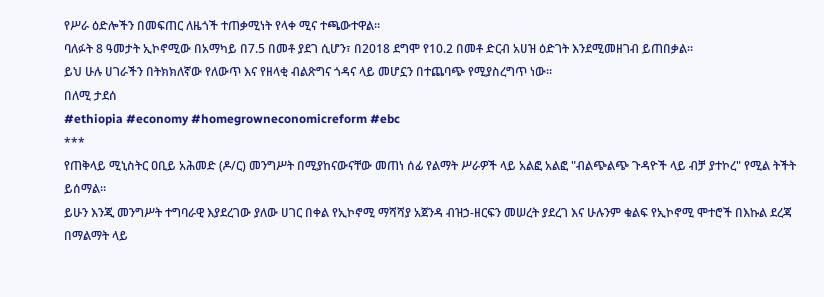የሥራ ዕድሎችን በመፍጠር ለዜጎች ተጠቃሚነት የላቀ ሚና ተጫውተዋል።
ባለፉት 8 ዓመታት ኢኮኖሚው በአማካይ በ7.5 በመቶ ያደገ ሲሆን፣ በ2018 ደግሞ የ10.2 በመቶ ድርብ አሀዝ ዕድገት እንደሚመዘገብ ይጠበቃል።
ይህ ሁሉ ሀገራችን በትክክለኛው የለውጥ እና የዘላቂ ብልጽግና ጎዳና ላይ መሆኗን በተጨባጭ የሚያስረግጥ ነው።
በለሚ ታደሰ
#ethiopia #economy #homegrowneconomicreform #ebc
***
የጠቅላይ ሚኒስትር ዐቢይ አሕመድ (ዶ/ር) መንግሥት በሚያከናውናቸው መጠነ ሰፊ የልማት ሥራዎች ላይ አልፎ አልፎ "ብልጭልጭ ጉዳዮች ላይ ብቻ ያተኮረ" የሚል ትችት ይሰማል።
ይሁን እንጂ መንግሥት ተግባራዊ እያደረገው ያለው ሀገር በቀል የኢኮኖሚ ማሻሻያ አጀንዳ ብዝኃ-ዘርፍን መሠረት ያደረገ እና ሁሉንም ቁልፍ የኢኮኖሚ ሞተሮች በእኩል ደረጃ በማልማት ላይ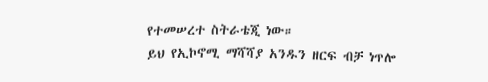የተመሠረተ ስትራቴጂ ነው።
ይህ የኢኮኖሚ ማሻሻያ አንዱን ዘርፍ ብቻ ነጥሎ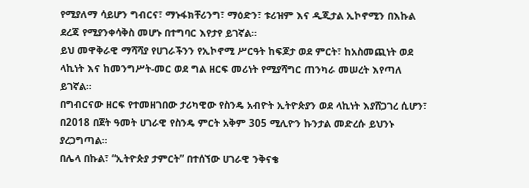የሚያለማ ሳይሆን ግብርና፣ ማኑፋክቸሪንግ፣ ማዕድን፣ ቱሪዝም እና ዲጂታል ኢኮኖሚን በእኩል ደረጃ የሚያንቀሳቅስ መሆኑ በተግባር እየታየ ይገኛል።
ይህ መዋቅራዊ ማሻሻያ የሀገራችንን የኢኮኖሚ ሥርዓት ከፍጆታ ወደ ምርት፣ ከአስመጪነት ወደ ላኪነት እና ከመንግሥት-መር ወደ ግል ዘርፍ መሪነት የሚያሻግር ጠንካራ መሠረት እየጣለ ይገኛል።
በግብርናው ዘርፍ የተመዘገበው ታሪካዊው የስንዴ አብዮት ኢትዮጵያን ወደ ላኪነት እያሸጋገረ ሲሆን፣ በ2018 በጀት ዓመት ሀገራዊ የስንዴ ምርት አቅም 305 ሚሊዮን ኩንታል መድረሱ ይህንኑ ያረጋግጣል።
በሌላ በኩል፣ “ኢትዮጵያ ታምርት” በተሰኘው ሀገራዊ ንቅናቄ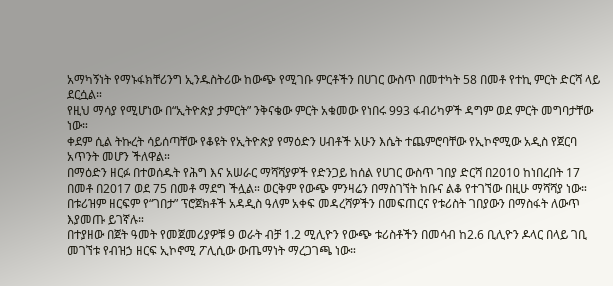አማካኝነት የማኑፋክቸሪንግ ኢንዱስትሪው ከውጭ የሚገቡ ምርቶችን በሀገር ውስጥ በመተካት 58 በመቶ የተኪ ምርት ድርሻ ላይ ደርሷል።
የዚህ ማሳያ የሚሆነው በ“ኢትዮጵያ ታምርት” ንቅናቄው ምርት አቁመው የነበሩ 993 ፋብሪካዎች ዳግም ወደ ምርት መግባታቸው ነው።
ቀደም ሲል ትኩረት ሳይሰጣቸው የቆዩት የኢትዮጵያ የማዕድን ሀብቶች አሁን እሴት ተጨምሮባቸው የኢኮኖሚው አዲስ የጀርባ አጥንት መሆን ችለዋል።
በማዕድን ዘርፉ በተወሰዱት የሕግ እና አሠራር ማሻሻያዎች የድንጋይ ከሰል የሀገር ውስጥ ገበያ ድርሻ በ2010 ከነበረበት 17 በመቶ በ2017 ወደ 75 በመቶ ማደግ ችሏል። ወርቅም የውጭ ምንዛሬን በማስገኘት ከቡና ልቆ የተገኘው በዚሁ ማሻሻያ ነው።
በቱሪዝም ዘርፍም የ“ገበታ” ፕሮጀክቶች አዳዲስ ዓለም አቀፍ መዳረሻዎችን በመፍጠርና የቱሪስት ገበያውን በማስፋት ለውጥ እያመጡ ይገኛሉ።
በተያዘው በጀት ዓመት የመጀመሪያዎቹ 9 ወራት ብቻ 1.2 ሚሊዮን የውጭ ቱሪስቶችን በመሳብ ከ2.6 ቢሊዮን ዶላር በላይ ገቢ መገኘቱ የብዝኃ ዘርፍ ኢኮኖሚ ፖሊሲው ውጤማነት ማረጋገጫ ነው።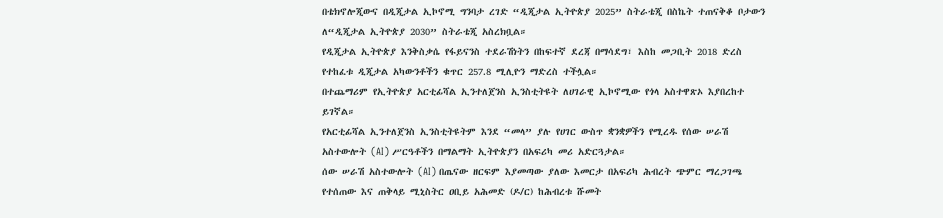በቴክኖሎጂውና በዲጂታል ኢኮኖሚ ግንባታ ረገድ “ዲጂታል ኢትዮጵያ 2025” ስትራቴጂ በስኬት ተጠናቅቆ ቦታውን ለ“ዲጂታል ኢትዮጵያ 2030” ስትራቴጂ አስረክቧል።
የዲጂታል ኢትዮጵያ እንቅስቃሴ የፋይናንስ ተደራሽነትን በከፍተኛ ደረጃ በማሳደግ፣ እስከ መጋቢት 2018 ድረስ የተከፈቱ ዲጂታል አካውንቶችን ቁጥር 257.8 ሚሊዮን ማድረስ ተችሏል።
በተጨማሪም የኢትዮጵያ አርቲፊሻል ኢንተለጀንስ ኢንስቲትዩት ለሀገራዊ ኢኮኖሚው የጎላ አስተዋጽኦ እያበረከተ ይገኛል።
የአርቲፊሻል ኢንተለጀንስ ኢንስቲትዩትም እንደ “መላ” ያሉ የሀገር ውስጥ ቋንቋዎችን የሚረዱ የሰው ሠራሽ አስተውሎት (AI) ሥርዓቶችን በማልማት ኢትዮጵያን በአፍሪካ መሪ አድርጓታል።
ሰው ሠራሽ አስተውሎት (AI) በጤናው ዘርፍም እያመጣው ያለው እመርታ በአፍሪካ ሕብረት ጭምር ማረጋገጫ የተሰጠው እና ጠቅላይ ሚኒስትር ዐቢይ አሕመድ (ዶ/ር) ከሕብረቱ ሹመት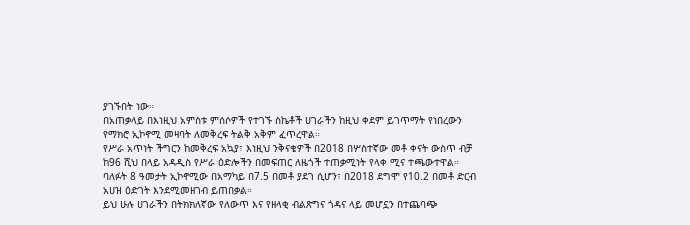ያገኙበት ነው።
በአጠቃላይ በእነዚህ አምስቱ ምሰሶዎች የተገኙ ስኬቶች ሀገራችን ከዚህ ቀደም ይገጥማት የነበረውን የማክሮ ኢኮኖሚ መዛባት ለመቅረፍ ትልቅ አቅም ፈጥረዋል።
የሥራ አጥነት ችግርን ከመቅረፍ አኳያ፣ እነዚህ ንቅናቄዎች በ2018 በሦስተኛው መቶ ቀናት ውስጥ ብቻ ከ96 ሺህ በላይ አዳዲስ የሥራ ዕድሎችን በመፍጠር ለዜጎች ተጠቃሚነት የላቀ ሚና ተጫውተዋል።
ባለፉት 8 ዓመታት ኢኮኖሚው በአማካይ በ7.5 በመቶ ያደገ ሲሆን፣ በ2018 ደግሞ የ10.2 በመቶ ድርብ አሀዝ ዕድገት እንደሚመዘገብ ይጠበቃል።
ይህ ሁሉ ሀገራችን በትክክለኛው የለውጥ እና የዘላቂ ብልጽግና ጎዳና ላይ መሆኗን በተጨባጭ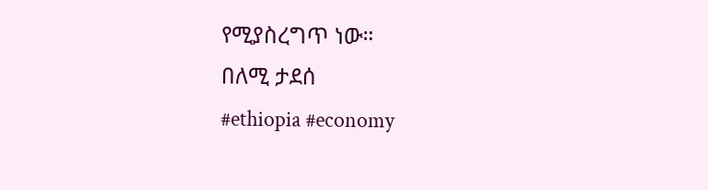የሚያስረግጥ ነው።
በለሚ ታደሰ
#ethiopia #economy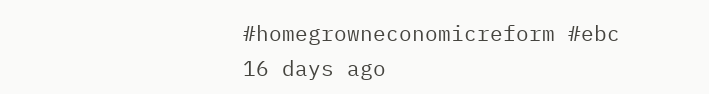#homegrowneconomicreform #ebc
16 days ago